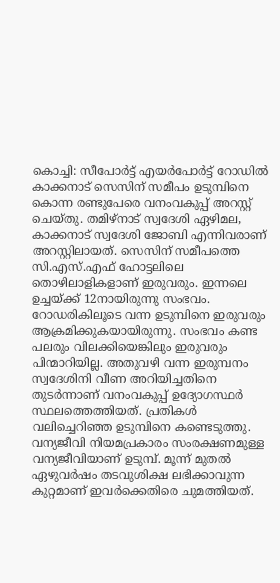കൊച്ചി: സീപോർട്ട് എയർപോർട്ട് റോഡിൽ കാക്കനാട് സെസിന് സമീപം ഉടുമ്പിനെ കൊന്ന രണ്ടുപേരെ വനംവകുപ്പ് അറസ്റ്റ് ചെയ്തു. തമിഴ്നാട് സ്വദേശി ഏഴിമല, കാക്കനാട് സ്വദേശി ജോബി എന്നിവരാണ് അറസ്റ്റിലായത്. സെസിന് സമീപത്തെ സി.എസ്.എഫ് ഹോട്ടലിലെ തൊഴിലാളികളാണ് ഇരുവരും. ഇന്നലെ ഉച്ചയ്ക്ക് 12നായിരുന്നു സംഭവം. റോഡരികിലൂടെ വന്ന ഉടുമ്പിനെ ഇരുവരും ആക്രമിക്കുകയായിരുന്നു. സംഭവം കണ്ട പലരും വിലക്കിയെങ്കിലും ഇരുവരും പിന്മാറിയില്ല. അതുവഴി വന്ന ഇരുമ്പനം സ്വദേശിനി വീണ അറിയിച്ചതിനെ തുടർന്നാണ് വനംവകുപ്പ് ഉദ്യോഗസ്ഥർ സ്ഥലത്തെത്തിയത്. പ്രതികൾ വലിച്ചെറിഞ്ഞ ഉടുമ്പിനെ കണ്ടെടുത്തു.
വന്യജീവി നിയമപ്രകാരം സംരക്ഷണമുള്ള വന്യജീവിയാണ് ഉടുമ്പ്. മൂന്ന് മുതൽ ഏഴുവർഷം തടവുശിക്ഷ ലഭിക്കാവുന്ന കുറ്റമാണ് ഇവർക്കെതിരെ ചുമത്തിയത്.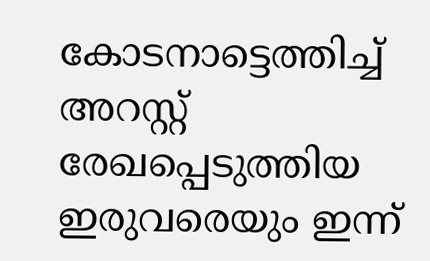കോടനാട്ടെത്തിച്ച് അറസ്റ്റ് രേഖപ്പെടുത്തിയ ഇരുവരെയും ഇന്ന്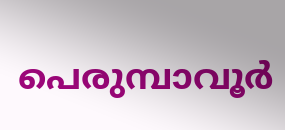പെരുമ്പാവൂർ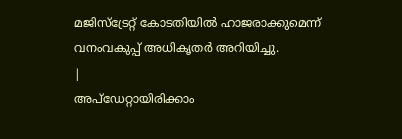മജിസ്ട്രേറ്റ് കോടതിയിൽ ഹാജരാക്കുമെന്ന് വനംവകുപ്പ് അധികൃതർ അറിയിച്ചു.
|
അപ്ഡേറ്റായിരിക്കാം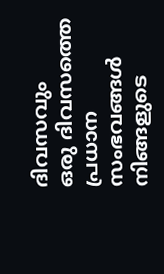ദിവസവും
ഒരു ദിവസത്തെ പ്രധാന സംഭവങ്ങൾ നിങ്ങളുടെ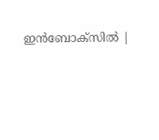ഇൻബോക്സിൽ |